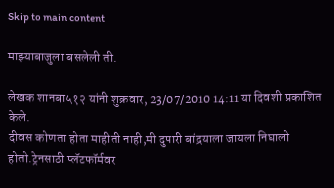Skip to main content

माझ्याबाजुला बसलेली ती.

लेखक शानबा५१२ यांनी शुक्रवार, 23/07/2010 14:11 या दिवशी प्रकाशित केले.
दीवस कोणता होता माहीती नाही,मी दुपारी बांद्रयाला जायला निघालो होतो.ट्रेनसाठी प्लॅटफॉर्मवर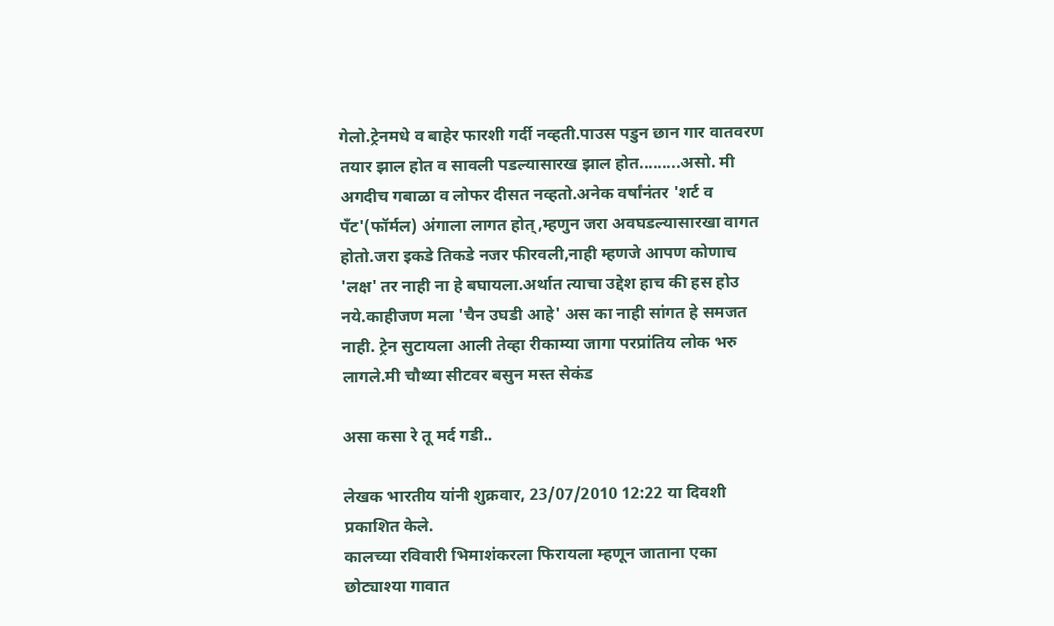गेलो.ट्रेनमधे व बाहेर फारशी गर्दी नव्हती.पाउस पडुन छान गार वातवरण तयार झाल होत व सावली पडल्यासारख झाल होत.........असो. मी अगदीच गबाळा व लोफर दीसत नव्हतो.अनेक वर्षांनंतर 'शर्ट व पँट'(फॉर्मल) अंगाला लागत होत्,म्हणुन जरा अवघडल्यासारखा वागत होतो.जरा इकडे तिकडे नजर फीरवली,नाही म्हणजे आपण कोणाच 'लक्ष' तर नाही ना हे बघायला.अर्थात त्याचा उद्देश हाच की हस होउ नये.काहीजण मला 'चैन उघडी आहे' अस का नाही सांगत हे समजत नाही. ट्रेन सुटायला आली तेव्हा रीकाम्या जागा परप्रांतिय लोक भरु लागले.मी चौथ्या सीटवर बसुन मस्त सेकंड

असा कसा रे तू मर्द गडी..

लेखक भारतीय यांनी शुक्रवार, 23/07/2010 12:22 या दिवशी प्रकाशित केले.
कालच्या रविवारी भिमाशंकरला फिरायला म्हणून जाताना एका छोट्याश्या गावात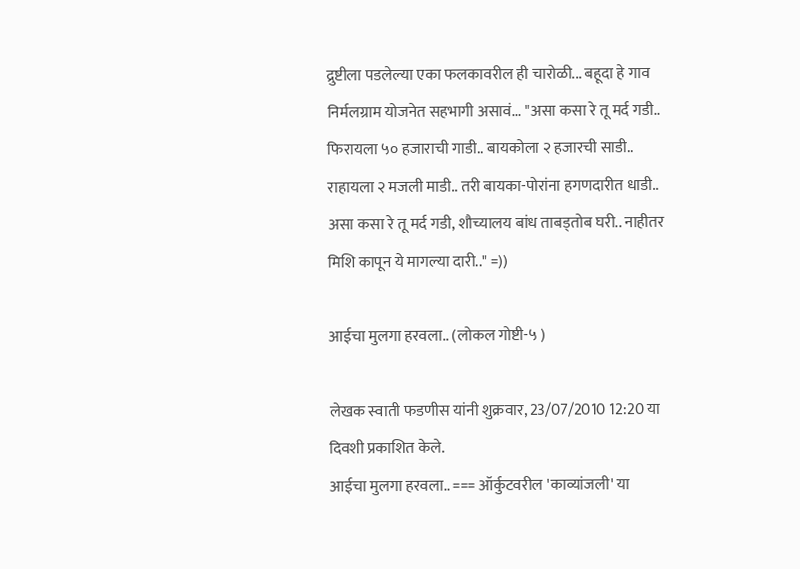द्रुष्टीला पडलेल्या एका फलकावरील ही चारोळी... बहूदा हे गाव निर्मलग्राम योजनेत सहभागी असावं... "असा कसा रे तू मर्द गडी.. फिरायला ५० हजाराची गाडी.. बायकोला २ हजारची साडी.. राहायला २ मजली माडी.. तरी बायका-पोरांना हगणदारीत धाडी.. असा कसा रे तू मर्द गडी, शौच्यालय बांध ताबड्तोब घरी.. नाहीतर मिशि कापून ये मागल्या दारी.." =))

आईचा मुलगा हरवला.. (लोकल गोष्टी-५ )

लेखक स्वाती फडणीस यांनी शुक्रवार, 23/07/2010 12:20 या दिवशी प्रकाशित केले.
आईचा मुलगा हरवला.. === ऑर्कुटवरील 'काव्यांजली' या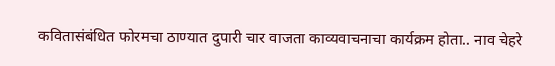कवितासंबंधित फोरमचा ठाण्यात दुपारी चार वाजता काव्यवाचनाचा कार्यक्रम होता.. नाव चेहरे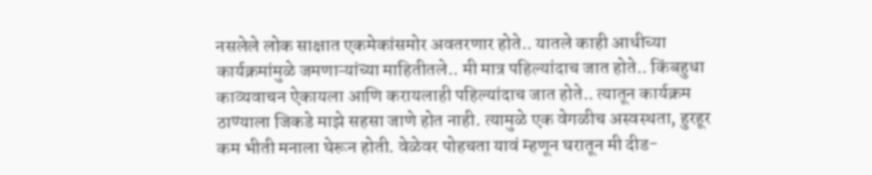नसलेले लोक साक्षात एकमेकांसमोर अवतरणार होते.. यातले काही आधीच्या कार्यक्रमांमुळे जमणाऱ्यांच्या माहितीतले.. मी मात्र पहिल्यांदाच जात होते.. किंबहुधा काव्यवाचन ऐकायला आणि करायलाही पहिल्यांदाच जात होते.. त्यातून कार्यक्रम ठाण्याला जिकडे माझे सहसा जाणे होत नाही. त्यामुळे एक वेगळीच अस्वस्थता, हुरहूर कम भीती मनाला घेरून होती. वेळेवर पोहचता यावं म्हणून घरातून मी दीड-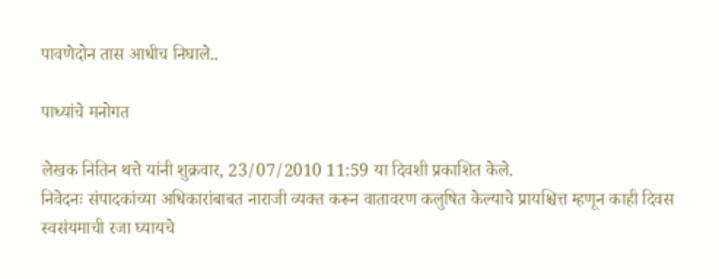पावणेदोन तास आधीच निघाले..

पाध्यांचे मनोगत

लेखक नितिन थत्ते यांनी शुक्रवार, 23/07/2010 11:59 या दिवशी प्रकाशित केले.
निवेदनः संपादकांच्या अधिकारांबाबत नाराजी व्यक्त करून वातावरण कलुषित केल्याचे प्रायश्चित्त म्हणून काही दिवस स्वसंयमाची रजा घ्यायचे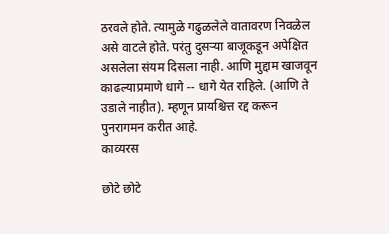ठरवले होते. त्यामुळे गढुळलेले वातावरण निवळेल असे वाटले होते. परंतु दुसर्‍या बाजूकडून अपेक्षित असलेला संयम दिसला नाही. आणि मुद्दाम खाजवून काढल्याप्रमाणे धागे -- धागे येत राहिले. (आणि ते उडाले नाहीत). म्हणून प्रायश्चित्त रद्द करून पुनरागमन करीत आहे.
काव्यरस

छोटे छोटे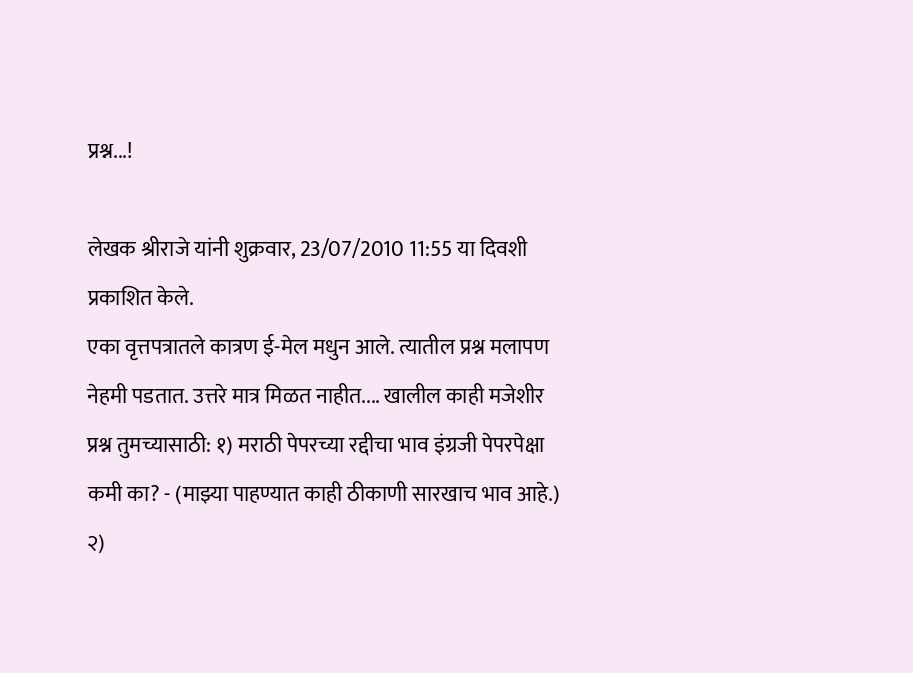प्रश्न...!

लेखक श्रीराजे यांनी शुक्रवार, 23/07/2010 11:55 या दिवशी प्रकाशित केले.
एका वृत्तपत्रातले कात्रण ई-मेल मधुन आले. त्यातील प्रश्न मलापण नेहमी पडतात. उत्तरे मात्र मिळत नाहीत.... खालील काही मजेशीर प्रश्न तुमच्यासाठी: १) मराठी पेपरच्या रद्दीचा भाव इंग्रजी पेपरपेक्षा कमी का? - (माझ्या पाहण्यात काही ठीकाणी सारखाच भाव आहे.) २)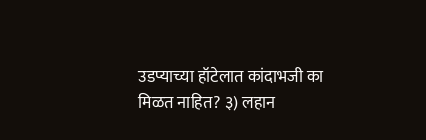उडप्याच्या हॉटेलात कांदाभजी का मिळत नाहित? ३) लहान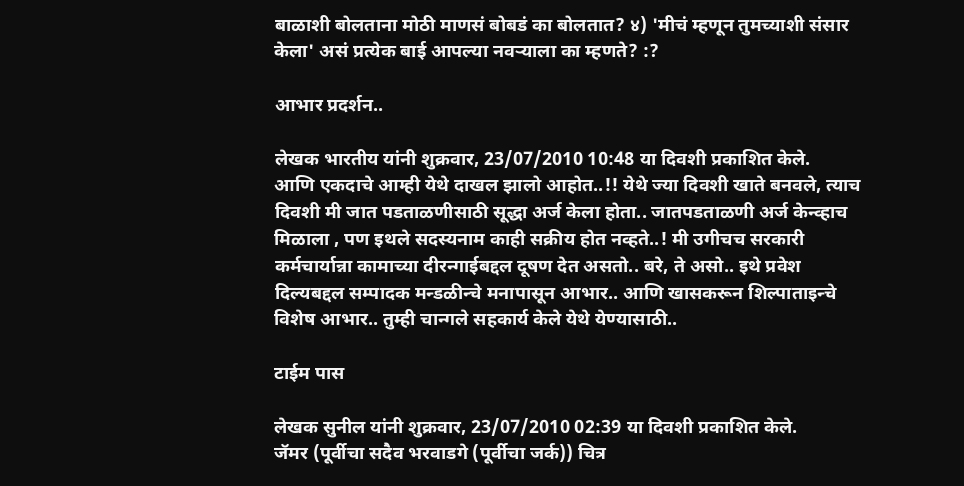बाळाशी बोलताना मोठी माणसं बोबडं का बोलतात? ४) 'मीचं म्हणून तुमच्याशी संसार केला' असं प्रत्येक बाई आपल्या नवर्‍याला का म्हणते? :?

आभार प्रदर्शन..

लेखक भारतीय यांनी शुक्रवार, 23/07/2010 10:48 या दिवशी प्रकाशित केले.
आणि एकदाचे आम्ही येथे दाखल झालो आहोत..!! येथे ज्या दिवशी खाते बनवले, त्याच दिवशी मी जात पडताळणीसाठी सूद्धा अर्ज केला होता.. जातपडताळणी अर्ज केन्व्हाच मिळाला , पण इथले सदस्यनाम काही सक्रीय होत नव्हते..! मी उगीचच सरकारी कर्मचार्यान्ना कामाच्या दीरन्गाईबद्दल दूषण देत असतो.. बरे, ते असो.. इथे प्रवेश दिल्यबद्दल सम्पादक मन्डळीन्चे मनापासून आभार.. आणि खासकरून शिल्पाताइन्चे विशेष आभार.. तुम्ही चान्गले सहकार्य केले येथे येण्यासाठी..

टाईम पास

लेखक सुनील यांनी शुक्रवार, 23/07/2010 02:39 या दिवशी प्रकाशित केले.
जॅमर (पूर्वीचा सदैव भरवाडगे (पूर्वीचा जर्क)) चित्र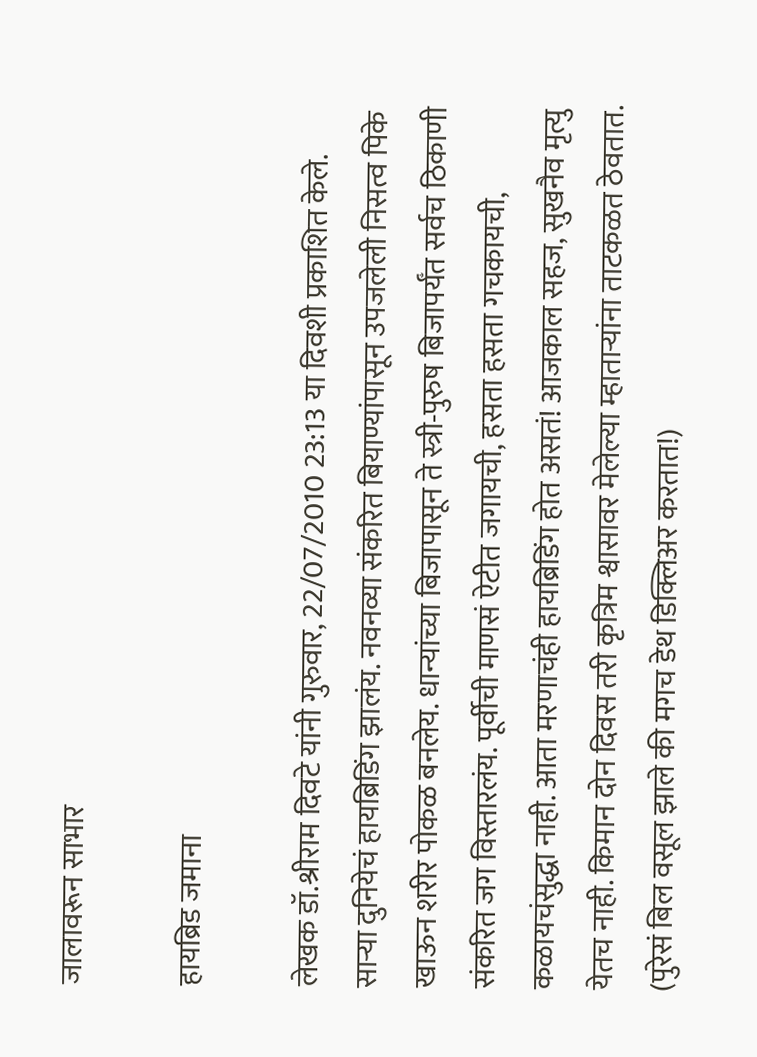जालावरून साभार

हायब्रिड जमाना

लेखक डॉ.श्रीराम दिवटे यांनी गुरुवार, 22/07/2010 23:13 या दिवशी प्रकाशित केले.
साऱ्‍या दुनियेचं हायब्रिडिंग झालंय. नवनव्या संकरित बियाण्यांपासून उपजलेली निसत्व पिके खाऊन शरीर पोकळ बनलेय. धान्यांच्या बिजापासून ते स्त्री-पुरुष बिजापर्यँत सर्वच ठिकाणी संकरित जग विस्तारलंय. पूर्वीची माणसं ऐटीत जगायची, हसता हसता गचकायची, कळायचंसुद्धा नाही. आता मरणाचंही हायब्रिडिंग होत असतं! आजकाल सहज, सुखनैव मृत्यु येतच नाही. किमान दोन दिवस तरी कृत्रिम श्वासावर मेलेल्या म्हाताऱ्‍यांना ताटकळत ठेवतात. (पुरेसं बिल वसूल झाले की मगच डेथ डिक्लिअर करतात!)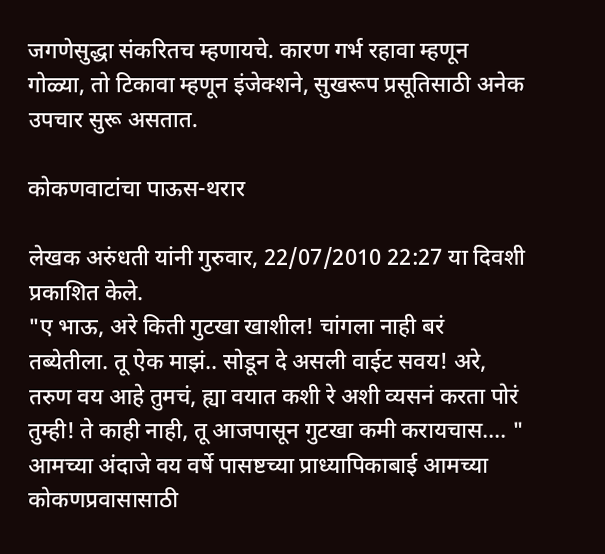जगणेसुद्धा संकरितच म्हणायचे. कारण गर्भ रहावा म्हणून गोळ्या, तो टिकावा म्हणून इंजेक्शने, सुखरूप प्रसूतिसाठी अनेक उपचार सुरू असतात.

कोकणवाटांचा पाऊस-थरार

लेखक अरुंधती यांनी गुरुवार, 22/07/2010 22:27 या दिवशी प्रकाशित केले.
"ए भाऊ, अरे किती गुटखा खाशील! चांगला नाही बरं तब्येतीला. तू ऐक माझं.. सोडून दे असली वाईट सवय! अरे, तरुण वय आहे तुमचं, ह्या वयात कशी रे अशी व्यसनं करता पोरं तुम्ही! ते काही नाही, तू आजपासून गुटखा कमी करायचास.... " आमच्या अंदाजे वय वर्षे पासष्टच्या प्राध्यापिकाबाई आमच्या कोकणप्रवासासाठी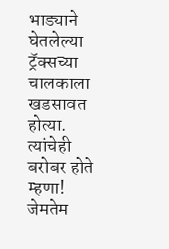भाड्याने घेतलेल्या ट्रॅक्सच्या चालकाला खडसावत होत्या. त्यांचेही बरोबर होते म्हणा! जेमतेम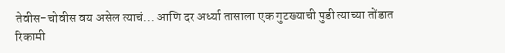तेवीस-चोवीस वय असेल त्याचं... आणि दर अर्ध्या तासाला एक गुटख्याची पुडी त्याच्या तोंडात रिकामी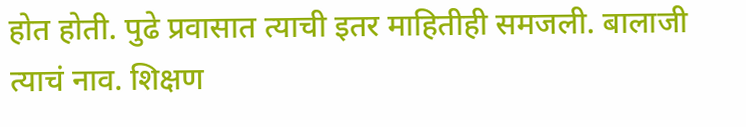होत होती. पुढे प्रवासात त्याची इतर माहितीही समजली. बालाजी त्याचं नाव. शिक्षण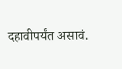दहावीपर्यंत असावं.